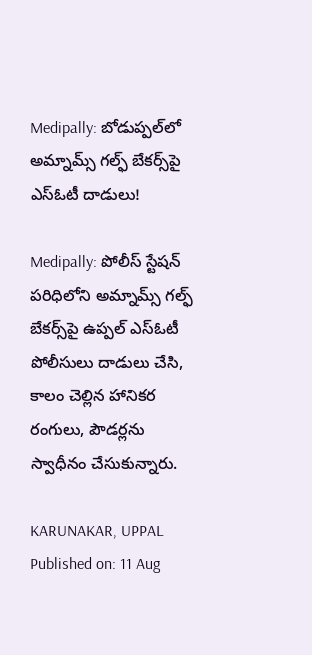Medipally: బోడుప్పల్‌లో అమ్నామ్స్ గల్ఫ్ బేకర్స్‌పై ఎస్‌ఓటీ దాడులు!

Medipally: పోలీస్ స్టేషన్ పరిధిలోని అమ్నామ్స్ గల్ఫ్ బేకర్స్‌పై ఉప్పల్ ఎస్‌ఓటీ పోలీసులు దాడులు చేసి, కాలం చెల్లిన హానికర రంగులు, పౌడర్లను స్వాధీనం చేసుకున్నారు.

KARUNAKAR, UPPAL
Published on: 11 Aug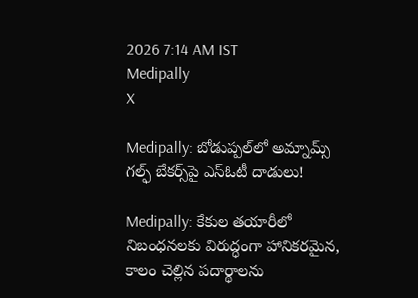2026 7:14 AM IST
Medipally
X

Medipally: బోడుప్పల్‌లో అమ్నామ్స్ గల్ఫ్ బేకర్స్‌పై ఎస్‌ఓటీ దాడులు!

Medipally: కేకుల తయారీలో నిబంధనలకు విరుద్ధంగా హానికరమైన, కాలం చెల్లిన పదార్థాలను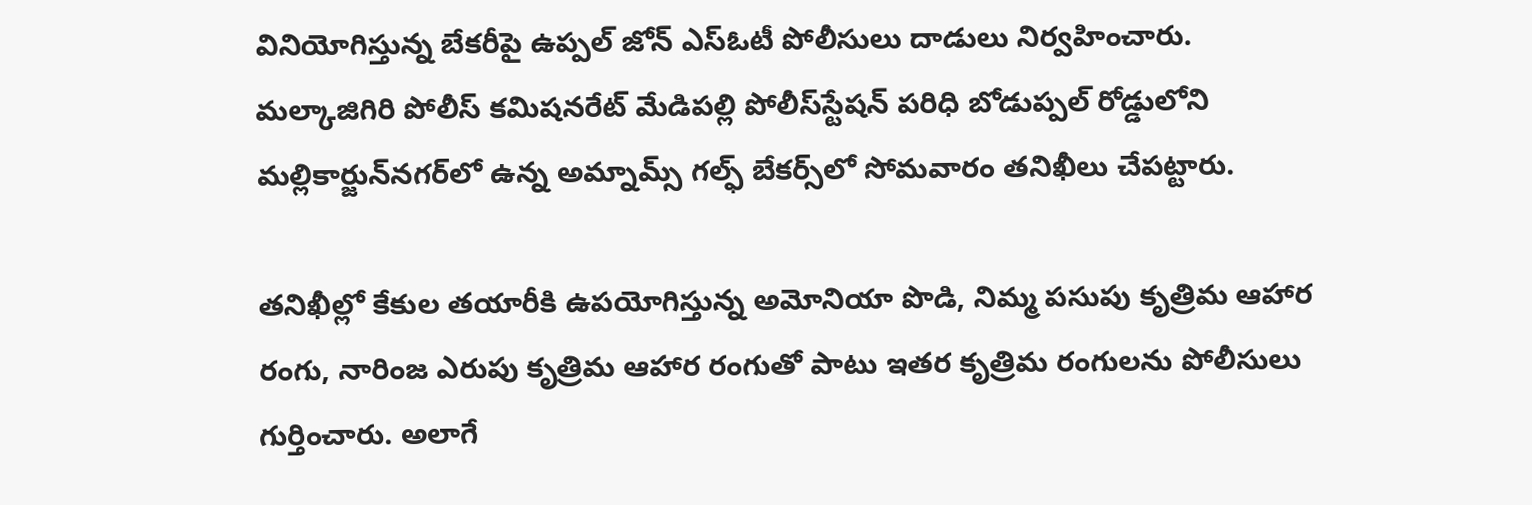వినియోగిస్తున్న బేకరీపై ఉప్పల్‌ జోన్‌ ఎస్‌ఓటీ పోలీసులు దాడులు నిర్వహించారు. మల్కాజిగిరి పోలీస్‌ కమిషనరేట్‌ మేడిపల్లి పోలీస్‌స్టేషన్‌ పరిధి బోడుప్పల్‌ రోడ్డులోని మల్లికార్జున్‌నగర్‌లో ఉన్న అమ్నామ్స్‌ గల్ఫ్‌ బేకర్స్‌లో సోమవారం తనిఖీలు చేపట్టారు.

తనిఖీల్లో కేకుల తయారీకి ఉపయోగిస్తున్న అమోనియా పొడి, నిమ్మ పసుపు కృత్రిమ ఆహార రంగు, నారింజ ఎరుపు కృత్రిమ ఆహార రంగుతో పాటు ఇతర కృత్రిమ రంగులను పోలీసులు గుర్తించారు. అలాగే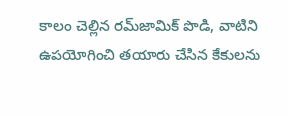కాలం చెల్లిన రమ్‌జామిక్‌ పొడి, వాటిని ఉపయోగించి తయారు చేసిన కేకులను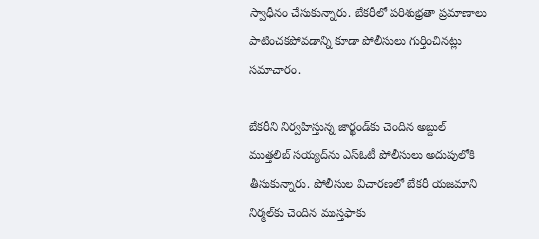స్వాధీనం చేసుకున్నారు. బేకరీలో పరిశుభ్రతా ప్రమాణాలు పాటించకపోవడాన్ని కూడా పోలీసులు గుర్తించినట్లు సమాచారం.

బేకరీని నిర్వహిస్తున్న జార్ఖండ్‌కు చెందిన అబ్దుల్‌ ముత్తలిబ్‌ సయ్యద్‌ను ఎస్‌ఓటీ పోలీసులు అదుపులోకి తీసుకున్నారు. పోలీసుల విచారణలో బేకరీ యజమాని నిర్మల్‌కు చెందిన ముస్తఫాకు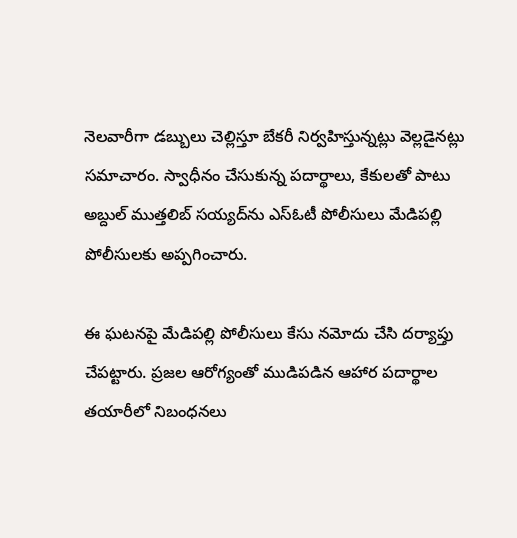నెలవారీగా డబ్బులు చెల్లిస్తూ బేకరీ నిర్వహిస్తున్నట్లు వెల్లడైనట్లు సమాచారం. స్వాధీనం చేసుకున్న పదార్థాలు, కేకులతో పాటు అబ్దుల్‌ ముత్తలిబ్‌ సయ్యద్‌ను ఎస్‌ఓటీ పోలీసులు మేడిపల్లి పోలీసులకు అప్పగించారు.

ఈ ఘటనపై మేడిపల్లి పోలీసులు కేసు నమోదు చేసి దర్యాప్తు చేపట్టారు. ప్రజల ఆరోగ్యంతో ముడిపడిన ఆహార పదార్థాల తయారీలో నిబంధనలు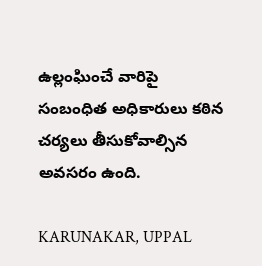ఉల్లంఘించే వారిపై సంబంధిత అధికారులు కఠిన చర్యలు తీసుకోవాల్సిన అవసరం ఉంది.

KARUNAKAR, UPPAL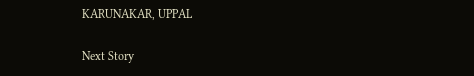KARUNAKAR, UPPAL

Next Story